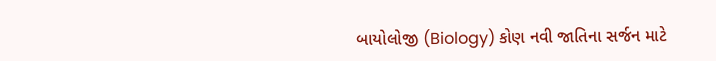બાયોલોજી (Biology) કોણ નવી જાતિના સર્જન માટે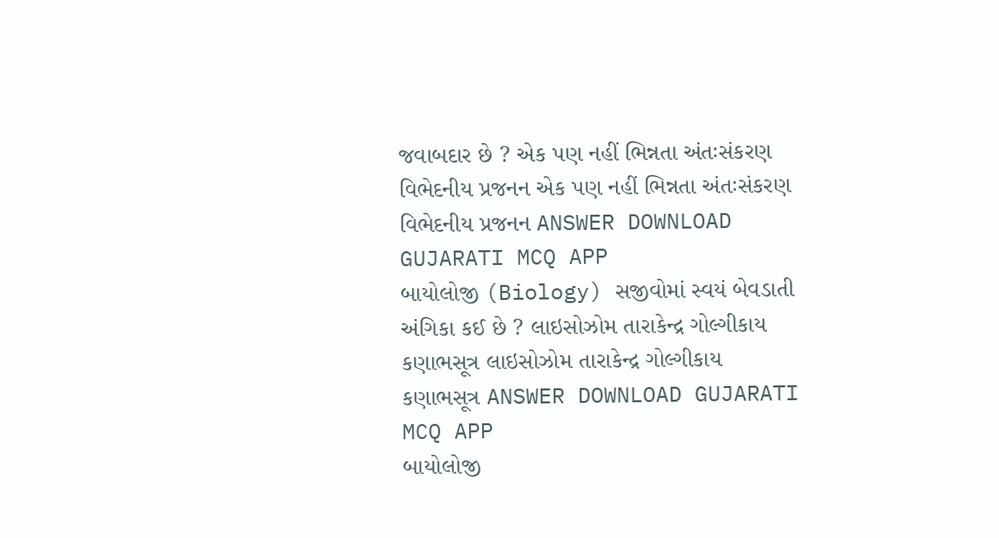જવાબદાર છે ? એક પણ નહીં ભિન્નતા અંતઃસંકરણ વિભેદનીય પ્રજનન એક પણ નહીં ભિન્નતા અંતઃસંકરણ વિભેદનીય પ્રજનન ANSWER DOWNLOAD GUJARATI MCQ APP
બાયોલોજી (Biology) સજીવોમાં સ્વયં બેવડાતી અંગિકા કઈ છે ? લાઇસોઝોમ તારાકેન્દ્ર ગોલ્ગીકાય કણાભસૂત્ર લાઇસોઝોમ તારાકેન્દ્ર ગોલ્ગીકાય કણાભસૂત્ર ANSWER DOWNLOAD GUJARATI MCQ APP
બાયોલોજી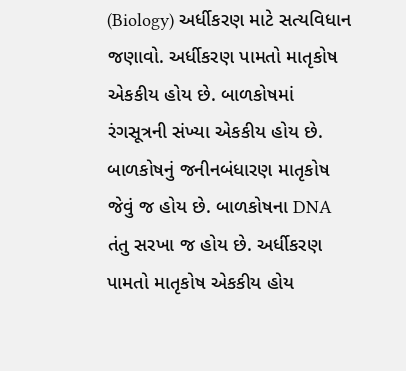(Biology) અર્ધીકરણ માટે સત્યવિધાન જણાવો. અર્ધીકરણ પામતો માતૃકોષ એકકીય હોય છે. બાળકોષમાં રંગસૂત્રની સંખ્યા એકકીય હોય છે. બાળકોષનું જનીનબંધારણ માતૃકોષ જેવું જ હોય છે. બાળકોષના DNA તંતુ સરખા જ હોય છે. અર્ધીકરણ પામતો માતૃકોષ એકકીય હોય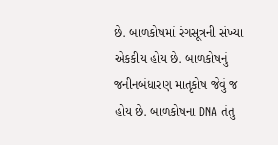છે. બાળકોષમાં રંગસૂત્રની સંખ્યા એકકીય હોય છે. બાળકોષનું જનીનબંધારણ માતૃકોષ જેવું જ હોય છે. બાળકોષના DNA તંતુ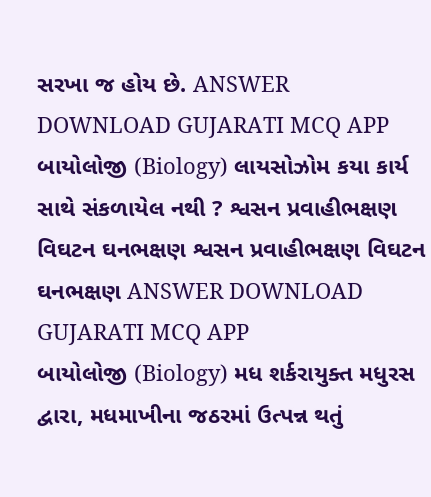સરખા જ હોય છે. ANSWER DOWNLOAD GUJARATI MCQ APP
બાયોલોજી (Biology) લાયસોઝોમ કયા કાર્ય સાથે સંકળાયેલ નથી ? શ્વસન પ્રવાહીભક્ષણ વિઘટન ઘનભક્ષણ શ્વસન પ્રવાહીભક્ષણ વિઘટન ઘનભક્ષણ ANSWER DOWNLOAD GUJARATI MCQ APP
બાયોલોજી (Biology) મધ શર્કરાયુક્ત મધુરસ દ્વારા, મધમાખીના જઠરમાં ઉત્પન્ન થતું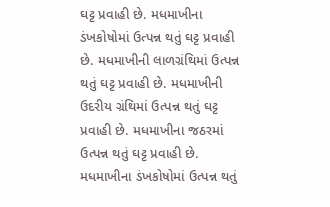ઘટ્ટ પ્રવાહી છે. મધમાખીના ડંખકોષોમાં ઉત્પન્ન થતું ઘટ્ટ પ્રવાહી છે. મધમાખીની લાળગ્રંથિમાં ઉત્પન્ન થતું ઘટ્ટ પ્રવાહી છે. મધમાખીની ઉદરીય ગ્રંથિમાં ઉત્પન્ન થતું ઘટ્ટ પ્રવાહી છે. મધમાખીના જઠરમાં ઉત્પન્ન થતું ઘટ્ટ પ્રવાહી છે. મધમાખીના ડંખકોષોમાં ઉત્પન્ન થતું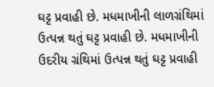ઘટ્ટ પ્રવાહી છે. મધમાખીની લાળગ્રંથિમાં ઉત્પન્ન થતું ઘટ્ટ પ્રવાહી છે. મધમાખીની ઉદરીય ગ્રંથિમાં ઉત્પન્ન થતું ઘટ્ટ પ્રવાહી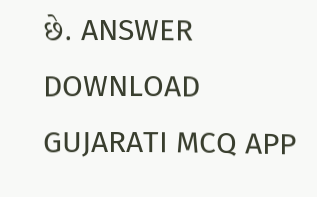છે. ANSWER DOWNLOAD GUJARATI MCQ APP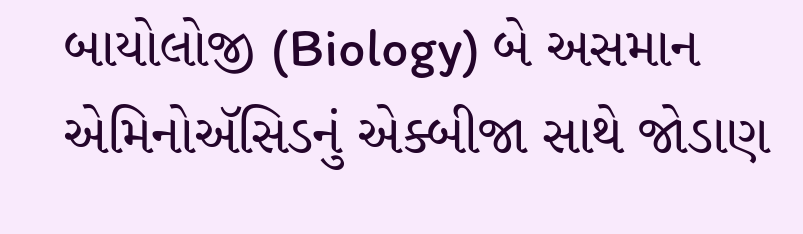બાયોલોજી (Biology) બે અસમાન એમિનોઍસિડનું એક્બીજા સાથે જોડાણ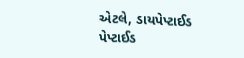એટલે, ડાયપેપ્ટાઈડ પેપ્ટાઈડ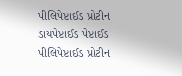પીલિપેપ્ટાઈડ પ્રોટીન ડાયપેપ્ટાઈડ પેપ્ટાઈડ પીલિપેપ્ટાઈડ પ્રોટીન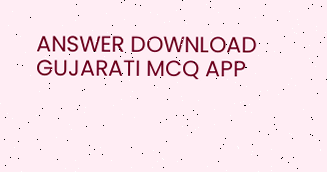ANSWER DOWNLOAD GUJARATI MCQ APP